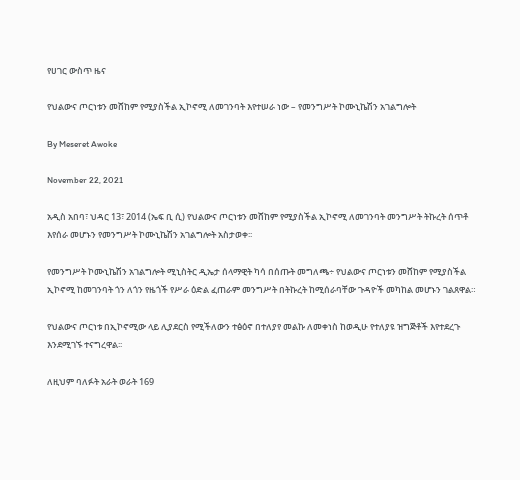የሀገር ውስጥ ዜና

የህልውና ጦርነቱን መሸከም የሚያስችል ኢኮኖሚ ለመገንባት እየተሠራ ነው – የመንግሥት ኮሙኒኬሽን አገልግሎት

By Meseret Awoke

November 22, 2021

አዲስ አበባ፣ ህዳር 13፣ 2014 (ኤፍ ቢ ሲ) የህልውና ጦርነቱን መሸከም የሚያስችል ኢኮኖሚ ለመገንባት መንግሥት ትኩረት ሰጥቶ እየሰራ መሆኑን የመንግሥት ኮሙኒኬሽን አገልግሎት አስታወቀ፡፡

የመንግሥት ኮሙኒኬሽን አገልግሎት ሚኒስትር ዲኤታ ሰላማዊት ካሳ በሰጡት መግለጫ÷ የህልውና ጦርነቱን መሸከም የሚያስችል ኢኮኖሚ ከመገንባት ጎን ለጎን የዜጎች የሥራ ዕድል ፈጠራም መንግሥት በትኩረት ከሚሰራባቸው ጉዳዮች መካከል መሆኑን ገልጸዋል።

የህልውና ጦርነቱ በኢኮኖሚው ላይ ሊያደርስ የሚችለውን ተፅዕኖ በተለያየ መልኩ ለመቀነስ ከወዲሁ የተለያዩ ዝግጅቶች እየተደረጉ እንደሚገኙ ተናግረዋል፡፡

ለዚህም ባለፉት አራት ወራት 169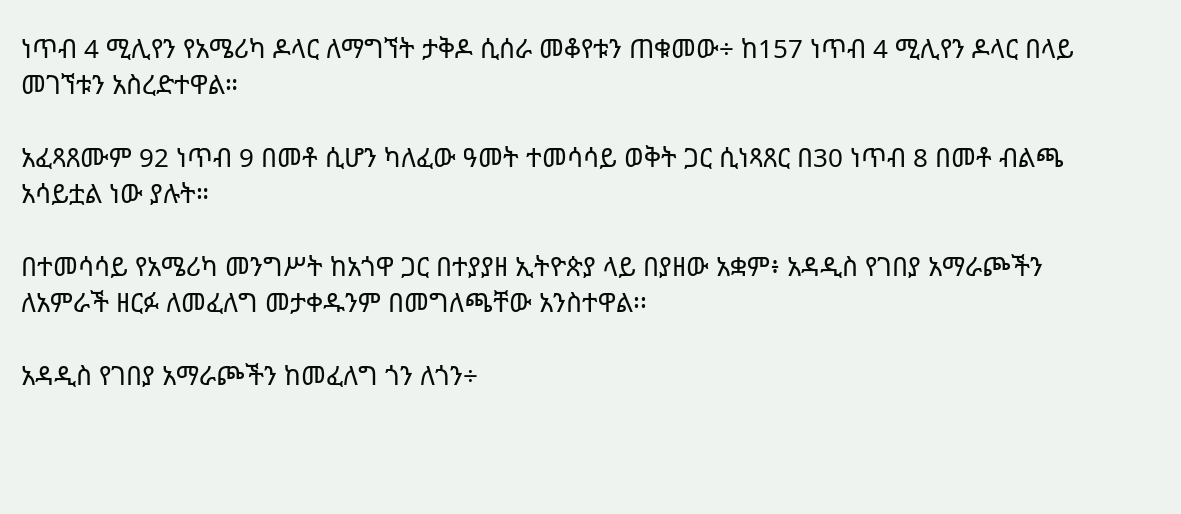ነጥብ 4 ሚሊየን የአሜሪካ ዶላር ለማግኘት ታቅዶ ሲሰራ መቆየቱን ጠቁመው÷ ከ157 ነጥብ 4 ሚሊየን ዶላር በላይ መገኘቱን አስረድተዋል።

አፈጻጸሙም 92 ነጥብ 9 በመቶ ሲሆን ካለፈው ዓመት ተመሳሳይ ወቅት ጋር ሲነጻጸር በ30 ነጥብ 8 በመቶ ብልጫ አሳይቷል ነው ያሉት።

በተመሳሳይ የአሜሪካ መንግሥት ከአጎዋ ጋር በተያያዘ ኢትዮጵያ ላይ በያዘው አቋም፥ አዳዲስ የገበያ አማራጮችን ለአምራች ዘርፉ ለመፈለግ መታቀዱንም በመግለጫቸው አንስተዋል፡፡

አዳዲስ የገበያ አማራጮችን ከመፈለግ ጎን ለጎን÷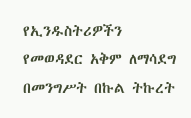የኢንዱስትሪዎችን የመወዳደር አቅም ለማሳደግ በመንግሥት በኩል ትኩረት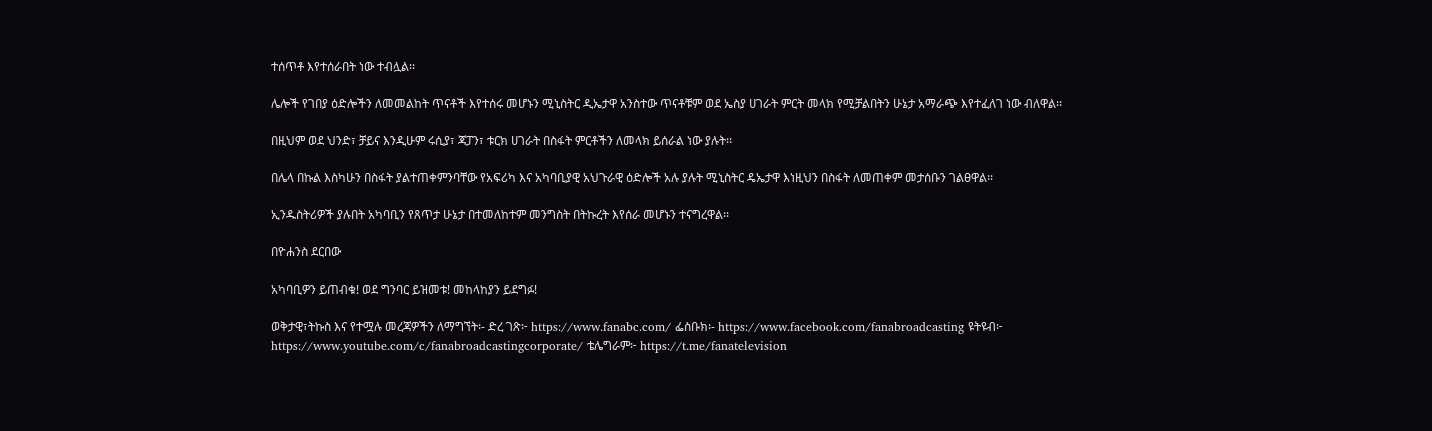ተሰጥቶ እየተሰራበት ነው ተብሏል፡፡

ሌሎች የገበያ ዕድሎችን ለመመልከት ጥናቶች እየተሰሩ መሆኑን ሚኒስትር ዲኤታዋ አንስተው ጥናቶቹም ወደ ኤስያ ሀገራት ምርት መላክ የሚቻልበትን ሁኔታ አማራጭ እየተፈለገ ነው ብለዋል፡፡

በዚህም ወደ ህንድ፣ ቻይና እንዲሁም ሩሲያ፣ ጃፓን፣ ቱርክ ሀገራት በስፋት ምርቶችን ለመላክ ይሰራል ነው ያሉት፡፡

በሌላ በኩል እስካሁን በስፋት ያልተጠቀምንባቸው የአፍሪካ እና አካባቢያዊ አህጉራዊ ዕድሎች አሉ ያሉት ሚኒስትር ዴኤታዋ እነዚህን በስፋት ለመጠቀም መታሰቡን ገልፀዋል፡፡

ኢንዱስትሪዎች ያሉበት አካባቢን የጸጥታ ሁኔታ በተመለከተም መንግስት በትኩረት እየሰራ መሆኑን ተናግረዋል፡፡

በዮሐንስ ደርበው

አካባቢዎን ይጠብቁ! ወደ ግንባር ይዝመቱ! መከላከያን ይደግፉ!

ወቅታዊ፣ትኩስ እና የተሟሉ መረጃዎችን ለማግኘት፡- ድረ ገጽ፦ https://www.fanabc.com/ ፌስቡክ፡- https://www.facebook.com/fanabroadcasting ዩትዩብ፦ https://www.youtube.com/c/fanabroadcastingcorporate/ ቴሌግራም፦ https://t.me/fanatelevision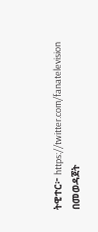ትዊተር፦ https://twitter.com/fanatelevision በመወዳጀት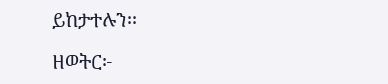ይከታተሉን፡፡

ዘወትር፦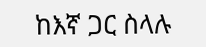ከእኛ ጋር ስላሉ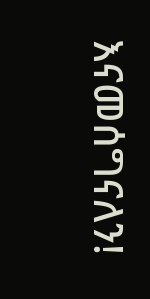እናመሰግናለን!